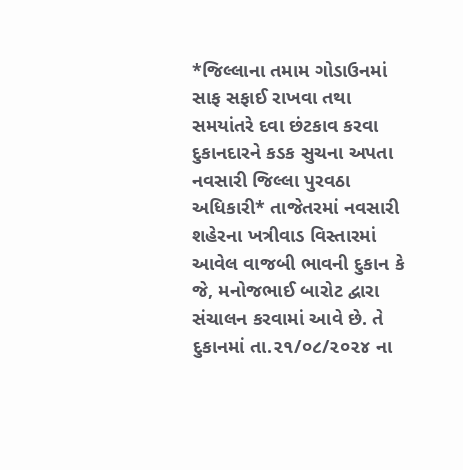*જિલ્લાના તમામ ગોડાઉનમાં સાફ સફાઈ રાખવા તથા સમયાંતરે દવા છંટકાવ કરવા દુકાનદારને કડક સુચના અપતા નવસારી જિલ્લા પુરવઠા અધિકારી* તાજેતરમાં નવસારી શહેરના ખત્રીવાડ વિસ્તારમાં આવેલ વાજબી ભાવની દુકાન કે જે, મનોજભાઈ બારોટ દ્વારા સંચાલન કરવામાં આવે છે. તે દુકાનમાં તા.૨૧/૦૮/૨૦૨૪ ના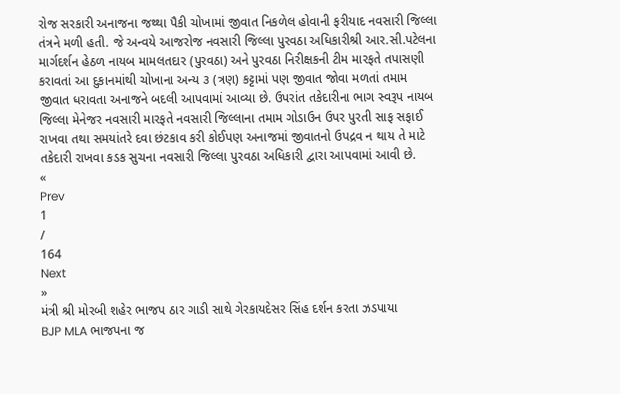રોજ સરકારી અનાજના જથ્થા પૈકી ચોખામાં જીવાત નિકળેલ હોવાની ફરીયાદ નવસારી જિલ્લા તંત્રને મળી હતી. જે અન્વયે આજરોજ નવસારી જિલ્લા પુરવઠા અધિકારીશ્રી આર.સી.પટેલના માર્ગદર્શન હેઠળ નાયબ મામલતદાર (પુરવઠા) અને પુરવઠા નિરીક્ષકની ટીમ મારફતે તપાસણી કરાવતાં આ દુકાનમાંથી ચોખાના અન્ય ૩ (ત્રણ) કટ્ટામાં પણ જીવાત જોવા મળતાં તમામ જીવાત ધરાવતા અનાજને બદલી આપવામાં આવ્યા છે. ઉપરાંત તકેદારીના ભાગ સ્વરૂપ નાયબ જિલ્લા મેનેજર નવસારી મારફતે નવસારી જિલ્લાના તમામ ગોડાઉન ઉપર પુરતી સાફ સફાઈ રાખવા તથા સમયાંતરે દવા છંટકાવ કરી કોઈપણ અનાજમાં જીવાતનો ઉપદ્રવ ન થાય તે માટે તકેદારી રાખવા કડક સુચના નવસારી જિલ્લા પુરવઠા અધિકારી દ્વારા આપવામાં આવી છે.
«
Prev
1
/
164
Next
»
મંત્રી શ્રી મોરબી શહેર ભાજપ ઠાર ગાડી સાથે ગેરકાયદેસર સિંહ દર્શન કરતા ઝડપાયા
BJP MLA ભાજપના જ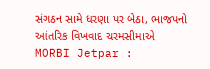સંગઠન સામે ધરણા પર બેઠા, ભાજપનો આંતરિક વિખવાદ ચરમસીમાએ
MORBI Jetpar :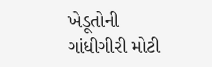ખેડૂતોની ગાંધીગીરી મોટી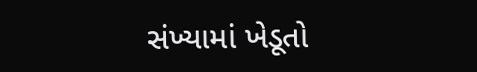સંખ્યામાં ખેડૂતો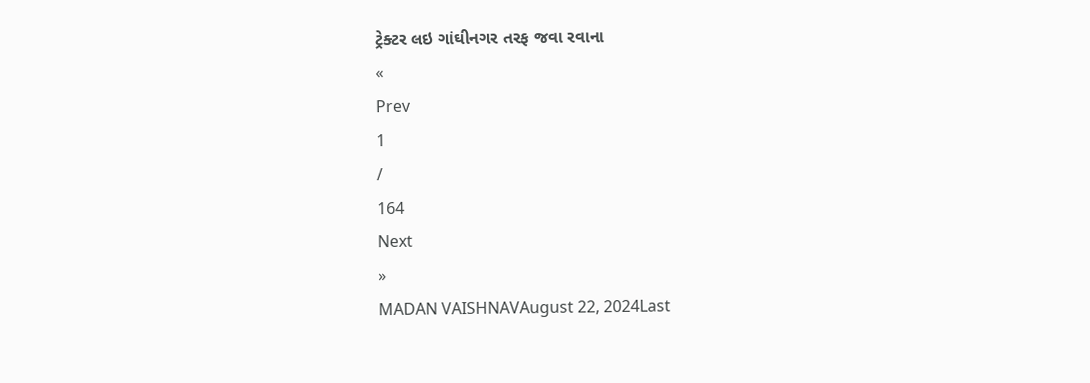ટ્રેક્ટર લઇ ગાંઘીનગર તરફ જવા રવાના
«
Prev
1
/
164
Next
»
MADAN VAISHNAVAugust 22, 2024Last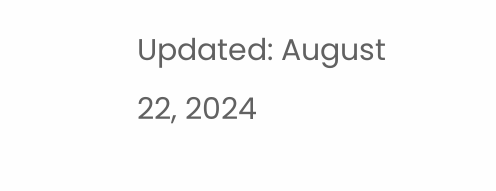Updated: August 22, 2024